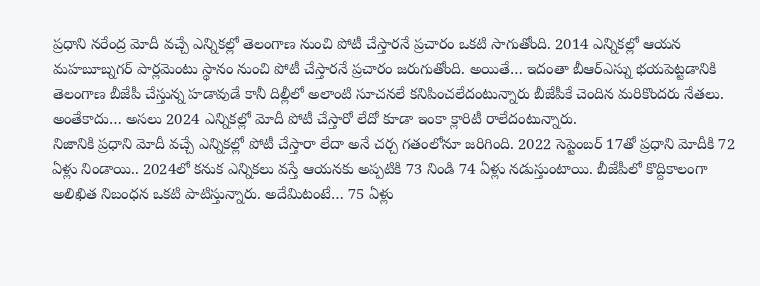ప్రధాని నరేంద్ర మోదీ వచ్చే ఎన్నికల్లో తెలంగాణ నుంచి పోటీ చేస్తారనే ప్రచారం ఒకటి సాగుతోంది. 2014 ఎన్నికల్లో ఆయన మహబూబ్నగర్ పార్లమెంటు స్థానం నుంచి పోటీ చేస్తారనే ప్రచారం జరుగుతోంది. అయితే… ఇదంతా బీఆర్ఎస్ను భయపెట్టడానికి తెలంగాణ బీజేపీ చేస్తున్న హడావుడే కానీ దిల్లీలో అలాంటి సూచనలే కనిపించలేదంటున్నారు బీజేపీకే చెందిన మరికొందరు నేతలు. అంతేకాదు… అసలు 2024 ఎన్నికల్లో మోదీ పోటీ చేస్తారో లేదో కూడా ఇంకా క్లారిటీ రాలేదంటున్నారు.
నిజానికి ప్రధాని మోదీ వచ్చే ఎన్నికల్లో పోటీ చేస్తారా లేదా అనే చర్చ గతంలోనూ జరిగింది. 2022 సెప్టెంబర్ 17తో ప్రధాని మోదీకి 72 ఏళ్లు నిండాయి.. 2024లో కనుక ఎన్నికలు వస్తే ఆయనకు అప్పటికి 73 నిండి 74 ఏళ్లు నడుస్తుంటాయి. బీజేపీలో కొద్దికాలంగా అలిఖిత నిబంధన ఒకటి పాటిస్తున్నారు. అదేమిటంటే… 75 ఏళ్లు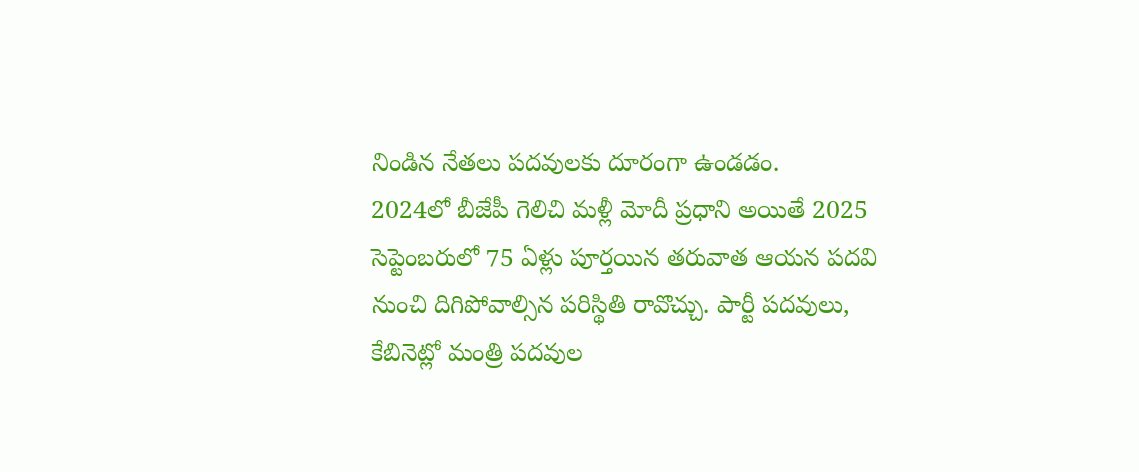నిండిన నేతలు పదవులకు దూరంగా ఉండడం.
2024లో బీజేపీ గెలిచి మళ్లీ మోదీ ప్రధాని అయితే 2025 సెప్టెంబరులో 75 ఏళ్లు పూర్తయిన తరువాత ఆయన పదవి నుంచి దిగిపోవాల్సిన పరిస్థితి రావొచ్చు. పార్టీ పదవులు, కేబినెట్లో మంత్రి పదవుల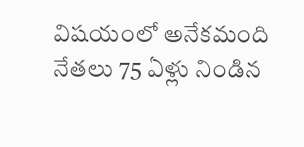విషయంలో అనేకమంది నేతలు 75 ఏళ్లు నిండిన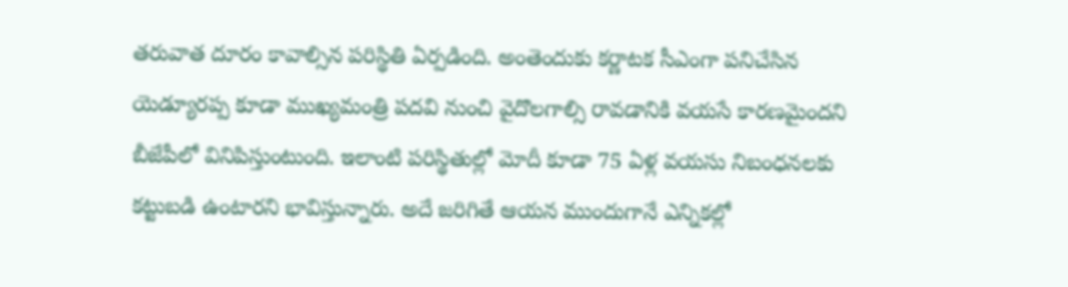తరువాత దూరం కావాల్సిన పరిస్థితి ఏర్పడింది. అంతెందుకు కర్ణాటక సీఎంగా పనిచేసిన యెడ్యూరప్ప కూడా ముఖ్యమంత్రి పదవి నుంచి వైదొలగాల్సి రావడానికి వయసే కారణమైందని బీజేపీలో వినిపిస్తుంటుంది. ఇలాంటి పరిస్థితుల్లో మోదీ కూడా 75 ఏళ్ల వయసు నిబంధనలకు కట్టుబడి ఉంటారని భావిస్తున్నారు. అదే జరిగితే ఆయన ముందుగానే ఎన్నికల్లో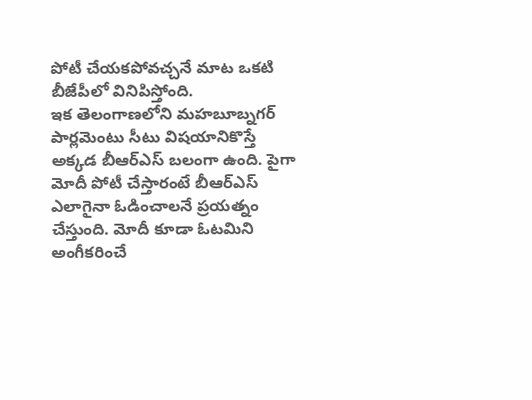పోటీ చేయకపోవచ్చనే మాట ఒకటి బీజేపీలో వినిపిస్తోంది.
ఇక తెలంగాణలోని మహబూబ్నగర్ పార్లమెంటు సీటు విషయానికొస్తే అక్కడ బీఆర్ఎస్ బలంగా ఉంది. పైగా మోదీ పోటీ చేస్తారంటే బీఆర్ఎస్ ఎలాగైనా ఓడించాలనే ప్రయత్నం చేస్తుంది. మోదీ కూడా ఓటమిని అంగీకరించే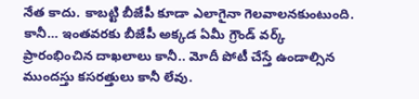నేత కాదు. కాబట్టి బీజేపీ కూడా ఎలాగైనా గెలవాలనకుంటుంది. కానీ… ఇంతవరకు బీజేపీ అక్కడ ఏమీ గ్రౌండ్ వర్క్ ప్రారంభించిన దాఖలాలు కానీ.. మోదీ పోటీ చేస్తే ఉండాల్సిన ముందస్తు కసరత్తులు కానీ లేవు.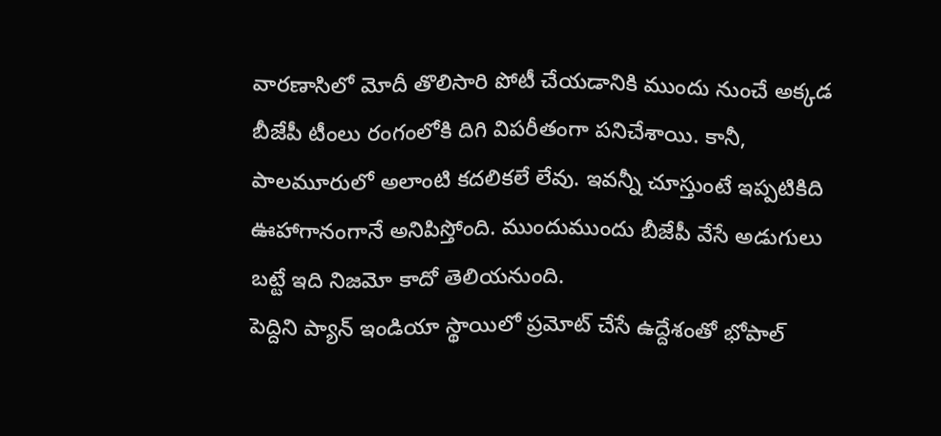వారణాసిలో మోదీ తొలిసారి పోటీ చేయడానికి ముందు నుంచే అక్కడ బీజేపీ టీంలు రంగంలోకి దిగి విపరీతంగా పనిచేశాయి. కానీ, పాలమూరులో అలాంటి కదలికలే లేవు. ఇవన్నీ చూస్తుంటే ఇప్పటికిది ఊహాగానంగానే అనిపిస్తోంది. ముందుముందు బీజేపీ వేసే అడుగులు బట్టే ఇది నిజమో కాదో తెలియనుంది.
పెద్దిని ప్యాన్ ఇండియా స్థాయిలో ప్రమోట్ చేసే ఉద్దేశంతో భోపాల్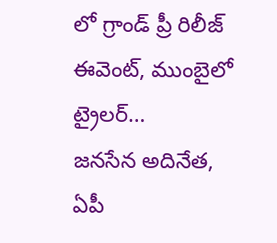లో గ్రాండ్ ప్రీ రిలీజ్ ఈవెంట్, ముంబైలో ట్రైలర్…
జనసేన అదినేత, ఏపీ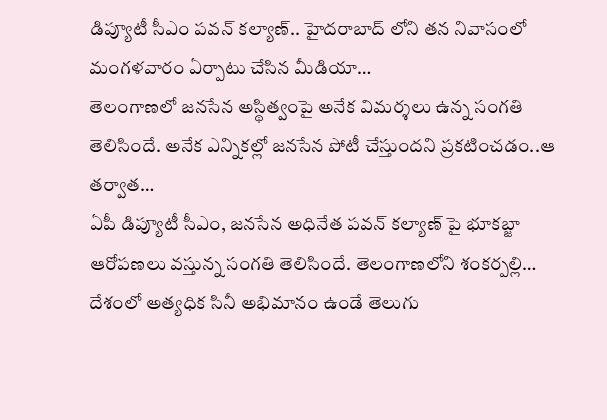డిప్యూటీ సీఎం పవన్ కల్యాణ్.. హైదరాబాద్ లోని తన నివాసంలో మంగళవారం ఏర్పాటు చేసిన మీడియా…
తెలంగాణలో జనసేన అస్థిత్వంపై అనేక విమర్శలు ఉన్న సంగతి తెలిసిందే. అనేక ఎన్నికల్లో జనసేన పోటీ చేస్తుందని ప్రకటించడం..ఆ తర్వాత…
ఏపీ డిప్యూటీ సీఎం, జనసేన అధినేత పవన్ కల్యాణ్ పై భూకబ్జా ఆరోపణలు వస్తున్న సంగతి తెలిసిందే. తెలంగాణలోని శంకర్పల్లి…
దేశంలో అత్యధిక సినీ అభిమానం ఉండే తెలుగు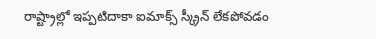రాష్ట్రాల్లో ఇప్పటిదాకా ఐమాక్స్ స్క్రీన్ లేకపోవడం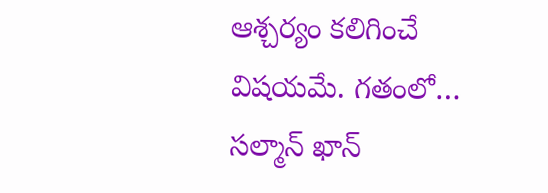ఆశ్చర్యం కలిగించే విషయమే. గతంలో…
సల్మాన్ ఖాన్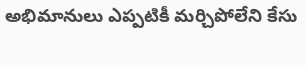అభిమానులు ఎప్పటికీ మర్చిపోలేని కేసు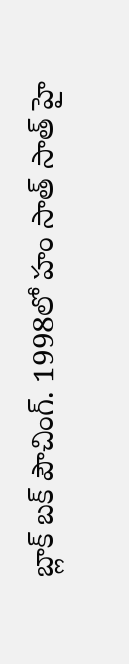బ్లాక్ బక్ పౌచింగ్. 1998లో హం సాత్ సాత్ హై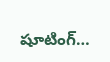షూటింగ్…